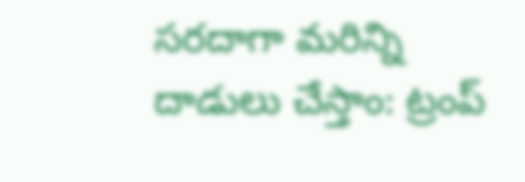సరదాగా మరిన్ని దాడులు చేస్తాం: ట్రంప్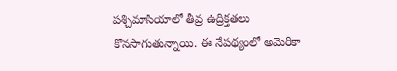పశ్చిమాసియాలో తీవ్ర ఉద్రిక్తతలు కొనసాగుతున్నాయి. ఈ నేపథ్యంలో అమెరికా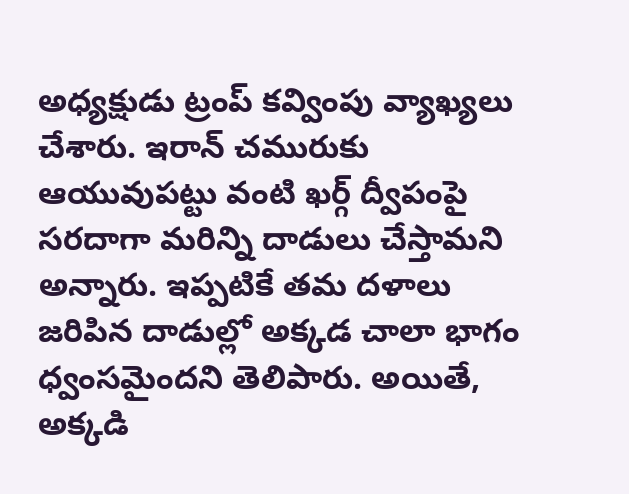అధ్యక్షుడు ట్రంప్ కవ్వింపు వ్యాఖ్యలు చేశారు. ఇరాన్ చమురుకు ఆయువుపట్టు వంటి ఖర్గ్ ద్వీపంపై సరదాగా మరిన్ని దాడులు చేస్తామని అన్నారు. ఇప్పటికే తమ దళాలు జరిపిన దాడుల్లో అక్కడ చాలా భాగం ధ్వంసమైందని తెలిపారు. అయితే, అక్కడి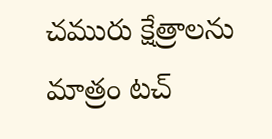చమురు క్షేత్రాలను మాత్రం టచ్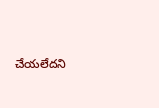చేయలేదని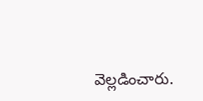వెల్లడించారు.